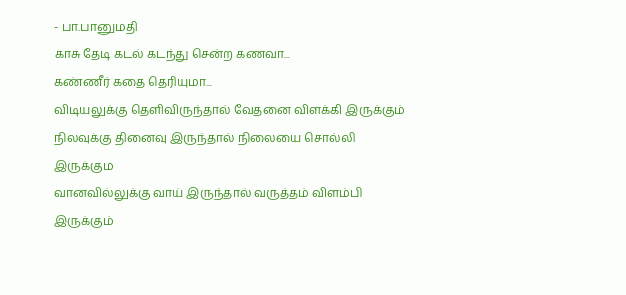- பா.பானுமதி
காசு தேடி கடல் கடந்து சென்ற கணவா...
கண்ணீர் கதை தெரியுமா...
விடியலுக்கு தெளிவிருந்தால் வேதனை விளக்கி இருக்கும்
நிலவுக்கு தினைவு இருந்தால் நிலையை சொல்லி இருக்கும
வானவில்லுக்கு வாய் இருந்தால் வருத்தம் விளம்பி இருக்கும்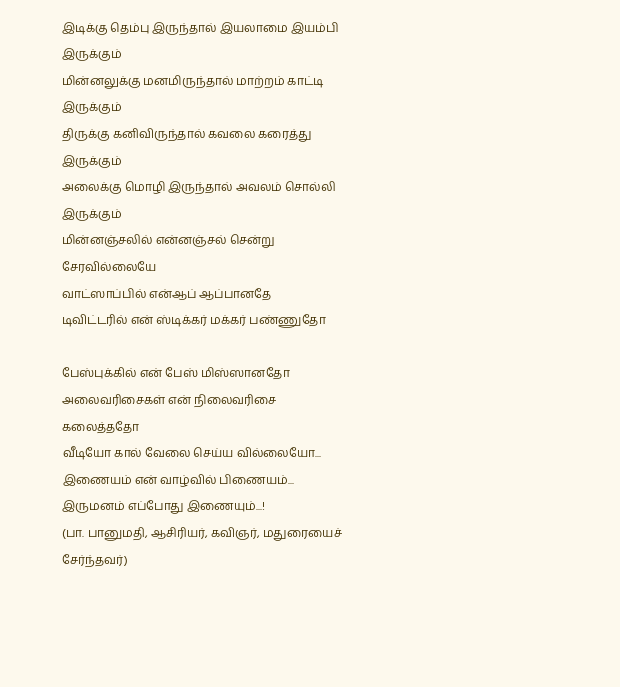இடிக்கு தெம்பு இருந்தால் இயலாமை இயம்பி இருக்கும்
மின்னலுக்கு மனமிருந்தால் மாற்றம் காட்டி இருக்கும்
திருக்கு கனிவிருந்தால் கவலை கரைத்து இருக்கும்
அலைக்கு மொழி இருந்தால் அவலம் சொல்லி இருக்கும்
மின்னஞ்சலில் என்னஞ்சல் சென்று சேரவில்லையே
வாட்ஸாப்பில் என்ஆப் ஆப்பானதே
டிவிட்டரில் என் ஸ்டிக்கர் மக்கர் பண்ணுதோ

பேஸ்புக்கில் என் பேஸ் மிஸ்ஸானதோ
அலைவரிசைகள் என் நிலைவரிசை கலைத்ததோ
வீடியோ கால் வேலை செய்ய வில்லையோ...
இணையம் என் வாழ்வில் பிணையம்...
இருமனம் எப்போது இணையும்...!
(பா. பானுமதி, ஆசிரியர், கவிஞர், மதுரையைச் சேர்ந்தவர்)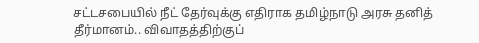சட்டசபையில் நீட் தேர்வுக்கு எதிராக தமிழ்நாடு அரசு தனித் தீர்மானம்.. விவாதத்திற்குப்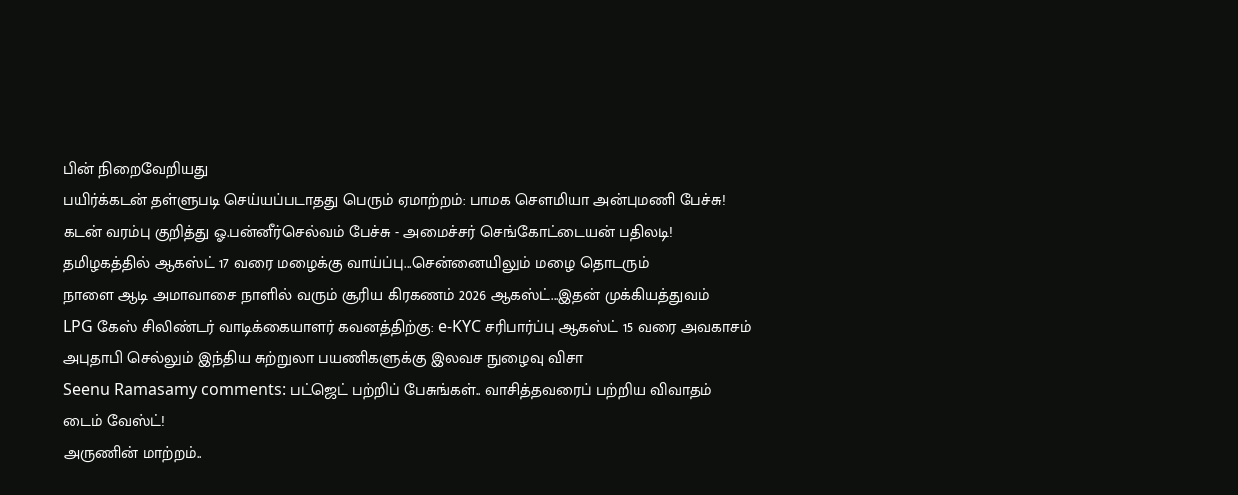பின் நிறைவேறியது
பயிர்க்கடன் தள்ளுபடி செய்யப்படாதது பெரும் ஏமாற்றம்: பாமக சௌமியா அன்புமணி பேச்சு!
கடன் வரம்பு குறித்து ஓ.பன்னீர்செல்வம் பேச்சு - அமைச்சர் செங்கோட்டையன் பதிலடி!
தமிழகத்தில் ஆகஸ்ட் 17 வரை மழைக்கு வாய்ப்பு...சென்னையிலும் மழை தொடரும்
நாளை ஆடி அமாவாசை நாளில் வரும் சூரிய கிரகணம் 2026 ஆகஸ்ட்...இதன் முக்கியத்துவம்
LPG கேஸ் சிலிண்டர் வாடிக்கையாளர் கவனத்திற்கு: e-KYC சரிபார்ப்பு ஆகஸ்ட் 15 வரை அவகாசம்
அபுதாபி செல்லும் இந்திய சுற்றுலா பயணிகளுக்கு இலவச நுழைவு விசா
Seenu Ramasamy comments: பட்ஜெட் பற்றிப் பேசுங்கள்.. வாசித்தவரைப் பற்றிய விவாதம் டைம் வேஸ்ட்!
அருணின் மாற்றம்..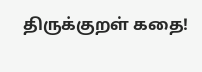திருக்குறள் கதை!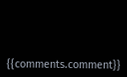{{comments.comment}}